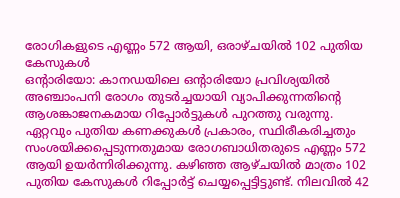രോഗികളുടെ എണ്ണം 572 ആയി, ഒരാഴ്ചയിൽ 102 പുതിയ കേസുകൾ
ഒന്റാരിയോ: കാനഡയിലെ ഒന്റാരിയോ പ്രവിശ്യയിൽ അഞ്ചാംപനി രോഗം തുടർച്ചയായി വ്യാപിക്കുന്നതിന്റെ ആശങ്കാജനകമായ റിപ്പോർട്ടുകൾ പുറത്തു വരുന്നു. ഏറ്റവും പുതിയ കണക്കുകൾ പ്രകാരം, സ്ഥിരീകരിച്ചതും സംശയിക്കപ്പെടുന്നതുമായ രോഗബാധിതരുടെ എണ്ണം 572 ആയി ഉയർന്നിരിക്കുന്നു. കഴിഞ്ഞ ആഴ്ചയിൽ മാത്രം 102 പുതിയ കേസുകൾ റിപ്പോർട്ട് ചെയ്യപ്പെട്ടിട്ടുണ്ട്. നിലവിൽ 42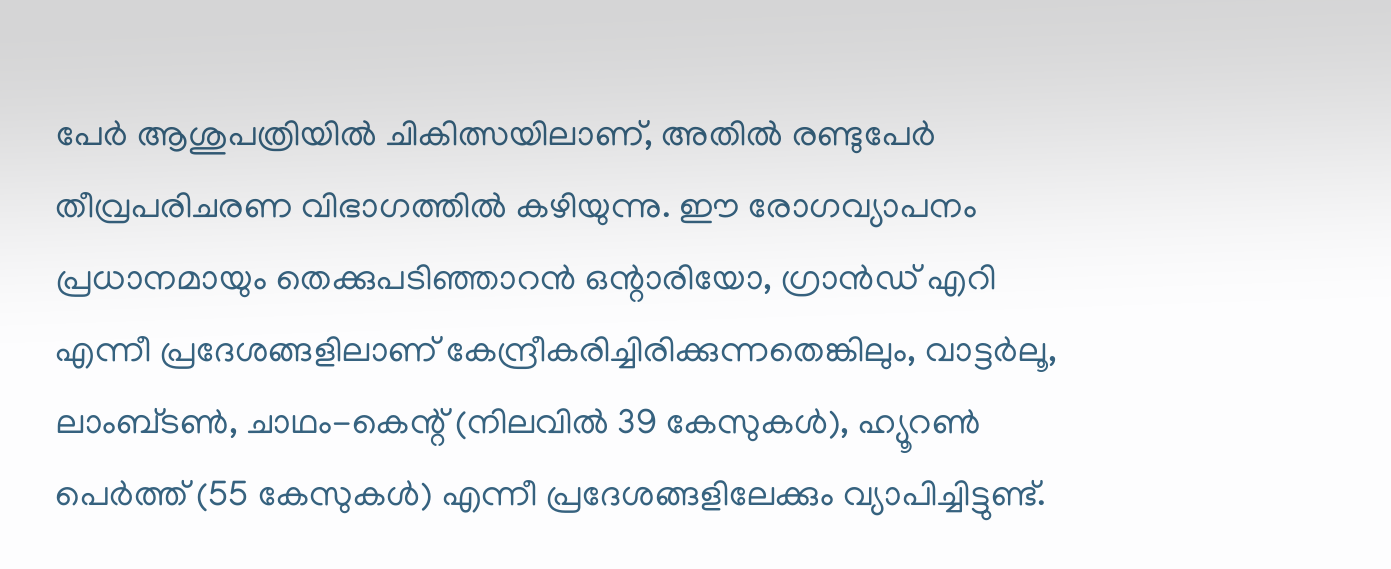പേർ ആശുപത്രിയിൽ ചികിത്സയിലാണ്, അതിൽ രണ്ടുപേർ തീവ്രപരിചരണ വിഭാഗത്തിൽ കഴിയുന്നു. ഈ രോഗവ്യാപനം പ്രധാനമായും തെക്കുപടിഞ്ഞാറൻ ഒന്റാരിയോ, ഗ്രാൻഡ് എറി എന്നീ പ്രദേശങ്ങളിലാണ് കേന്ദ്രീകരിച്ചിരിക്കുന്നതെങ്കിലും, വാട്ടർലൂ, ലാംബ്ടൺ, ചാഥം-കെന്റ് (നിലവിൽ 39 കേസുകൾ), ഹ്യൂറൺ പെർത്ത് (55 കേസുകൾ) എന്നീ പ്രദേശങ്ങളിലേക്കും വ്യാപിച്ചിട്ടുണ്ട്.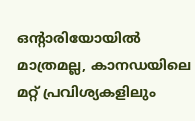ഒന്റാരിയോയിൽ മാത്രമല്ല, കാനഡയിലെ മറ്റ് പ്രവിശ്യകളിലും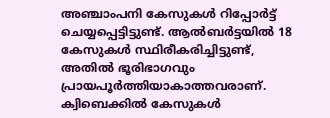അഞ്ചാംപനി കേസുകൾ റിപ്പോർട്ട് ചെയ്യപ്പെട്ടിട്ടുണ്ട്. ആൽബർട്ടയിൽ 18 കേസുകൾ സ്ഥിരീകരിച്ചിട്ടുണ്ട്, അതിൽ ഭൂരിഭാഗവും പ്രായപൂർത്തിയാകാത്തവരാണ്. ക്വിബെക്കിൽ കേസുകൾ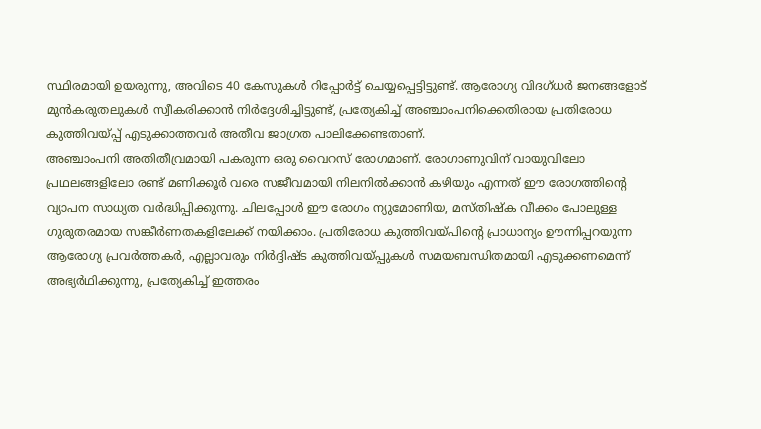സ്ഥിരമായി ഉയരുന്നു, അവിടെ 40 കേസുകൾ റിപ്പോർട്ട് ചെയ്യപ്പെട്ടിട്ടുണ്ട്. ആരോഗ്യ വിദഗ്ധർ ജനങ്ങളോട് മുൻകരുതലുകൾ സ്വീകരിക്കാൻ നിർദ്ദേശിച്ചിട്ടുണ്ട്, പ്രത്യേകിച്ച് അഞ്ചാംപനിക്കെതിരായ പ്രതിരോധ കുത്തിവയ്പ്പ് എടുക്കാത്തവർ അതീവ ജാഗ്രത പാലിക്കേണ്ടതാണ്.
അഞ്ചാംപനി അതിതീവ്രമായി പകരുന്ന ഒരു വൈറസ് രോഗമാണ്. രോഗാണുവിന് വായുവിലോ പ്രഥലങ്ങളിലോ രണ്ട് മണിക്കൂർ വരെ സജീവമായി നിലനിൽക്കാൻ കഴിയും എന്നത് ഈ രോഗത്തിന്റെ വ്യാപന സാധ്യത വർദ്ധിപ്പിക്കുന്നു. ചിലപ്പോൾ ഈ രോഗം ന്യുമോണിയ, മസ്തിഷ്ക വീക്കം പോലുള്ള ഗുരുതരമായ സങ്കീർണതകളിലേക്ക് നയിക്കാം. പ്രതിരോധ കുത്തിവയ്പിന്റെ പ്രാധാന്യം ഊന്നിപ്പറയുന്ന ആരോഗ്യ പ്രവർത്തകർ, എല്ലാവരും നിർദ്ദിഷ്ട കുത്തിവയ്പ്പുകൾ സമയബന്ധിതമായി എടുക്കണമെന്ന് അഭ്യർഥിക്കുന്നു, പ്രത്യേകിച്ച് ഇത്തരം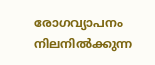രോഗവ്യാപനം നിലനിൽക്കുന്ന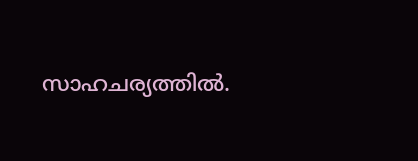സാഹചര്യത്തിൽ.